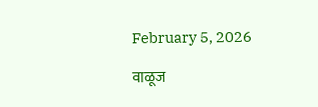February 5, 2026

वाळूज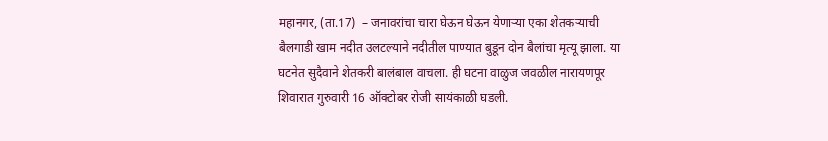महानगर, (ता.17)  – जनावरांचा चारा घेऊन घेऊन येणाऱ्या एका शेतकऱ्याची बैलगाडी खाम नदीत उलटल्याने नदीतील पाण्यात बुडून दोन बैलांचा मृत्यू झाला. या घटनेत सुदैवाने शेतकरी बालंबाल वाचला. ही घटना वाळुज जवळील नारायणपूर शिवारात गुरुवारी 16 ऑक्टोबर रोजी सायंकाळी घडली.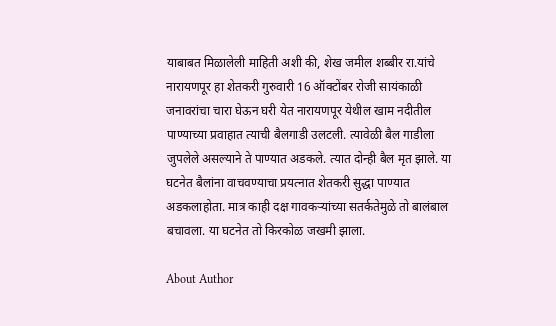याबाबत मिळालेली माहिती अशी की, शेख जमील शब्बीर रा.यांचे नारायणपूर हा शेतकरी गुरुवारी 16 ऑक्टोंबर रोजी सायंकाळी जनावरांचा चारा घेऊन घरी येत नारायणपूर येथील खाम नदीतील पाण्याच्या प्रवाहात त्याची बैलगाडी उलटली. त्यावेळी बैल गाडीला जुपलेले असल्याने ते पाण्यात अडकले. त्यात दोन्ही बैल मृत झाले. या घटनेत बैलांना वाचवण्याचा प्रयत्नात शेतकरी सुद्धा पाण्यात अडकलाहोता. मात्र काही दक्ष गावकऱ्यांच्या सतर्कतेमुळे तो बालंबाल बचावला. या घटनेत तो किरकोळ जखमी झाला.

About Author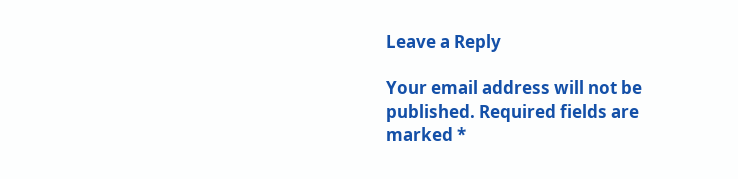Leave a Reply

Your email address will not be published. Required fields are marked *